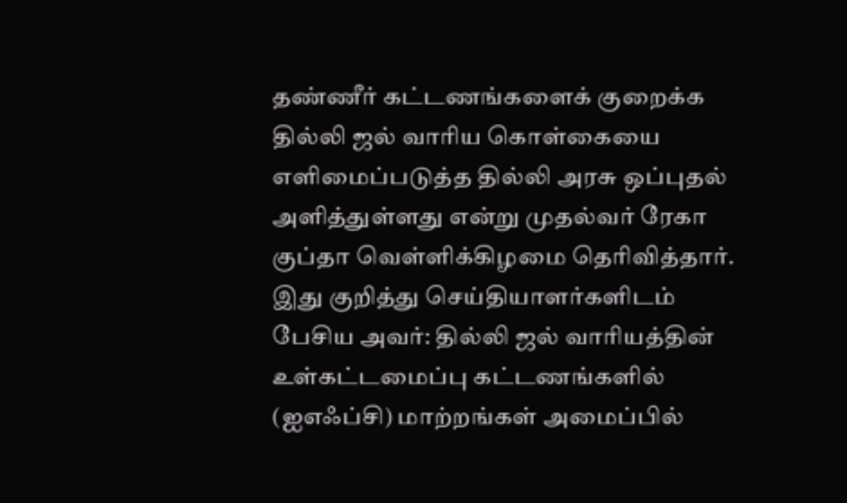தண்ணீர் கட்டணங்களைக் குறைக்க தில்லி ஜல் வாரிய கொள்கையை எளிமைப்படுத்த தில்லி அரசு ஒப்புதல் அளித்துள்ளது என்று முதல்வர் ரேகா குப்தா வெள்ளிக்கிழமை தெரிவித்தார்.
இது குறித்து செய்தியாளர்களிடம் பேசிய அவர்: தில்லி ஜல் வாரியத்தின் உள்கட்டமைப்பு கட்டணங்களில் (ஐஎஃப்சி) மாற்றங்கள் அமைப்பில்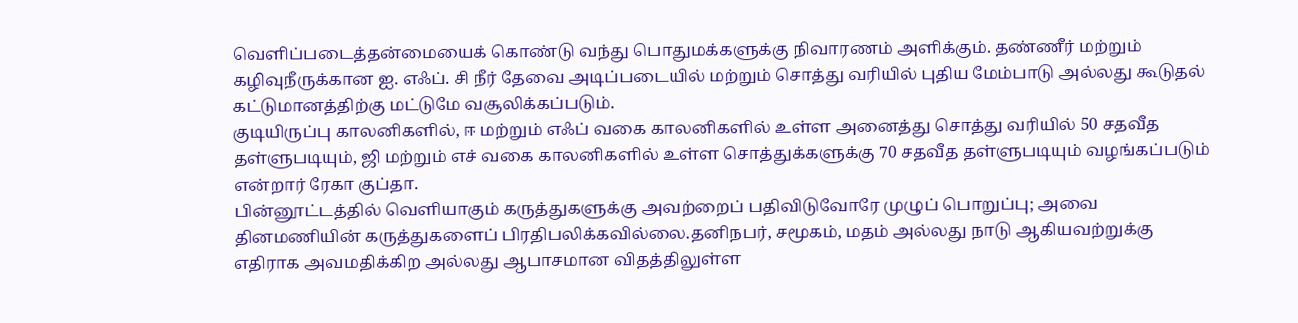வெளிப்படைத்தன்மையைக் கொண்டு வந்து பொதுமக்களுக்கு நிவாரணம் அளிக்கும். தண்ணீர் மற்றும் கழிவுநீருக்கான ஐ. எஃப். சி நீர் தேவை அடிப்படையில் மற்றும் சொத்து வரியில் புதிய மேம்பாடு அல்லது கூடுதல் கட்டுமானத்திற்கு மட்டுமே வசூலிக்கப்படும்.
குடியிருப்பு காலனிகளில், ஈ மற்றும் எஃப் வகை காலனிகளில் உள்ள அனைத்து சொத்து வரியில் 50 சதவீத தள்ளுபடியும், ஜி மற்றும் எச் வகை காலனிகளில் உள்ள சொத்துக்களுக்கு 70 சதவீத தள்ளுபடியும் வழங்கப்படும் என்றார் ரேகா குப்தா.
பின்னூட்டத்தில் வெளியாகும் கருத்துகளுக்கு அவற்றைப் பதிவிடுவோரே முழுப் பொறுப்பு; அவை தினமணியின் கருத்துகளைப் பிரதிபலிக்கவில்லை.தனிநபர், சமூகம், மதம் அல்லது நாடு ஆகியவற்றுக்கு எதிராக அவமதிக்கிற அல்லது ஆபாசமான விதத்திலுள்ள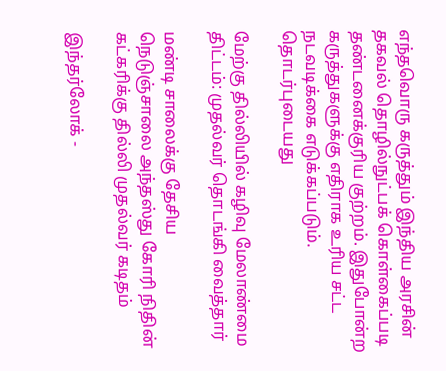எந்தவொரு கருத்தும் இந்திய அரசின் தகவல் தொழில்நுட்பக் கொள்கைப்படி தண்டனைக்குரிய குற்றம். இதுபோன்ற கருத்துகளுக்கு எதிராக உரிய சட்ட நடவடிக்கை எடுக்கப்படும்.
தொடர்புடையது

மேற்கு தில்லியில் கழிவு மேலாண்மை திட்டம்: முதல்வர் தொடங்கி வைத்தார்

மண்டி சாலைக்கு தேசிய நெடுஞ்சாலை அந்தஸ்து கோரி நிதின் கட்கரிக்கு தில்லி முதல்வர் கடிதம்

இந்தர்லோக் -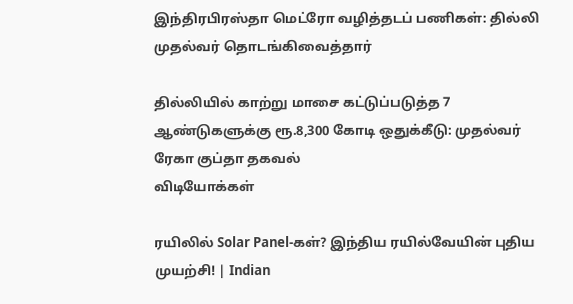இந்திரபிரஸ்தா மெட்ரோ வழித்தடப் பணிகள்: தில்லி முதல்வர் தொடங்கிவைத்தார்

தில்லியில் காற்று மாசை கட்டுப்படுத்த 7 ஆண்டுகளுக்கு ரூ.8,300 கோடி ஒதுக்கீடு: முதல்வர் ரேகா குப்தா தகவல்
விடியோக்கள்

ரயிலில் Solar Panel-கள்? இந்திய ரயில்வேயின் புதிய முயற்சி! | Indian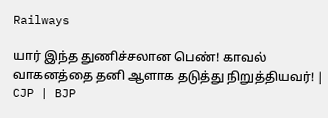Railways

யார் இந்த துணிச்சலான பெண்! காவல் வாகனத்தை தனி ஆளாக தடுத்து நிறுத்தியவர்! | CJP | BJP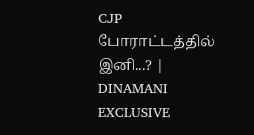CJP போராட்டத்தில் இனி...? | DINAMANI EXCLUSIVE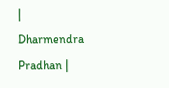| Dharmendra Pradhan |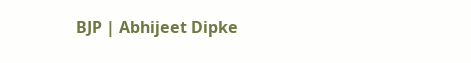BJP | Abhijeet Dipke